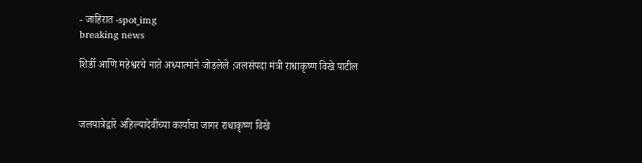- जाहिरात -spot_img
breaking news

शिर्डी आणि महेश्वरचे नाते अध्यात्माने जोडलेले :जलसंपदा मंत्री राधाकृष्ण विखे पाटील



जलयात्रेद्वारे अहिल्यादेवींच्या कार्याचा जागर राधाकृष्ण विखे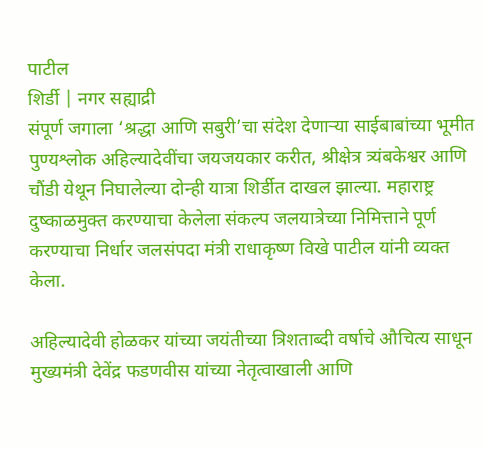पाटील
शिर्डी | नगर सह्याद्री
संपूर्ण जगाला ‘श्रद्धा आणि सबुरी’चा संदेश देणार्‍या साईबाबांच्या भूमीत पुण्यश्लोक अहिल्यादेवींचा जयजयकार करीत, श्रीक्षेत्र त्र्यंबकेश्वर आणि चौंडी येथून निघालेल्या दोन्ही यात्रा शिर्डीत दाखल झाल्या. महाराष्ट्र दुष्काळमुक्त करण्याचा केलेला संकल्प जलयात्रेच्या निमित्ताने पूर्ण करण्याचा निर्धार जलसंपदा मंत्री राधाकृष्ण विखे पाटील यांनी व्यक्त केला.

अहिल्यादेवी होळकर यांच्या जयंतीच्या त्रिशताब्दी वर्षाचे औचित्य साधून मुख्यमंत्री देवेंद्र फडणवीस यांच्या नेतृत्वाखाली आणि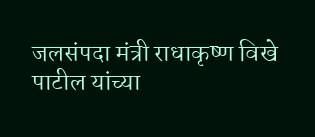जलसंपदा मंत्री राधाकृष्ण विखे पाटील यांच्या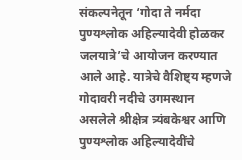संकल्पनेतून ‘गोदा ते नर्मदा पुण्यश्लोक अहिल्यादेवी होळकर जलयात्रे’चे आयोजन करण्यात आले आहे. यात्रेचे वैशिष्ट्य म्हणजे गोदावरी नदीचे उगमस्थान असलेले श्रीक्षेत्र त्र्यंबकेश्वर आणि पुण्यश्लोक अहिल्यादेवींचे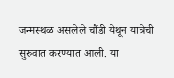जन्मस्थळ असलेले चौंडी येथून यात्रेची सुरुवात करण्यात आली. या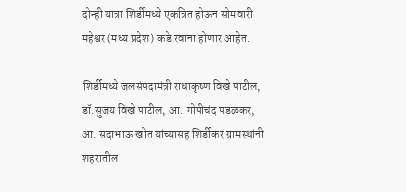दोन्ही यात्रा शिर्डीमध्ये एकत्रित होऊन सोमवारी महेश्वर (मध्य प्रदेश) कडे रवाना होणार आहेत.

शिर्डीमध्ये जलसंपदामंत्री राधाकृष्ण विखे पाटील, डॉ.सुजय विखे पाटील, आ. गोपीचंद पडळकर, आ. सदाभाऊ खोत यांच्यासह शिर्डीकर ग्रामस्थांनी शहरातील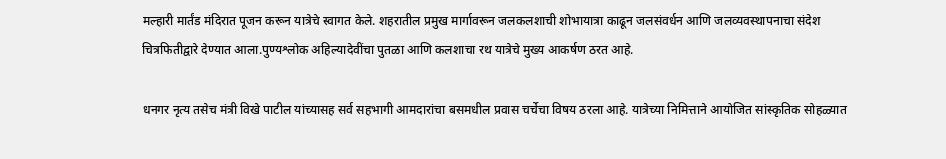मल्हारी मार्तंड मंदिरात पूजन करून यात्रेचे स्वागत केले. शहरातील प्रमुख मार्गावरून जलकलशाची शोभायात्रा काढून जलसंवर्धन आणि जलव्यवस्थापनाचा संदेश चित्रफितीद्वारे देण्यात आला.पुण्यश्लोक अहिल्यादेवींचा पुतळा आणि कलशाचा रथ यात्रेचे मुख्य आकर्षण ठरत आहे.

धनगर नृत्य तसेच मंत्री विखे पाटील यांच्यासह सर्व सहभागी आमदारांचा बसमधील प्रवास चर्चेचा विषय ठरला आहे. यात्रेच्या निमित्ताने आयोजित सांस्कृतिक सोहळ्यात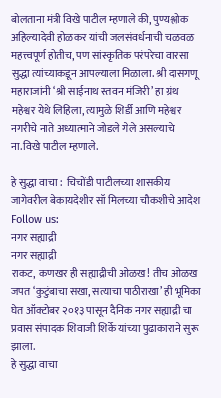बोलताना मंत्री विखे पाटील म्हणाले की, पुण्यश्लोक अहिल्यादेवी होळकर यांची जलसंवर्धनाची चळवळ महत्त्वपूर्ण होतीच, पण सांस्कृतिक परंपरेचा वारसा सुद्धा त्यांच्याकडून आपल्याला मिळाला. श्री दासगणू महाराजांनी ‘श्री साईनाथ स्तवन मंजिरी’ हा ग्रंथ महेश्वर येथे लिहिला, त्यामुळे शिर्डी आणि महेश्वर नगरीचे नाते अध्यात्माने जोडले गेले असल्याचे ना.विखे पाटील म्हणाले.

हे सुद्धा वाचा :  चिचोंडी पाटीलच्या शासकीय जागेवरील बेकायदेशीर सॉ मिलच्या चौकशीचे आदेश
Follow us:
नगर सह्याद्री
नगर सह्याद्री
राकट, कणखर ही सह्याद्रीची ओळख! तीच ओळख जपत ‘कुटुंबाचा सखा, सत्याचा पाठीराखा’ ही भूमिका घेत ऑक्टोबर २०१३ पासून दैनिक नगर सह्याद्री चा प्रवास संपादक शिवाजी शिर्के यांच्या पुढाकाराने सुरू झाला.
हे सुद्धा वाचा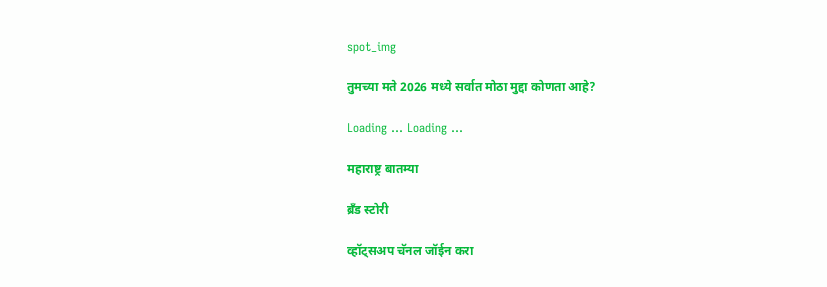spot_img

तुमच्या मते 2026 मध्ये सर्वात मोठा मुद्दा कोणता आहे?

Loading ... Loading ...

महाराष्ट्र बातम्या

ब्रँड स्टोरी

व्हॉट्सअप चॅनल जॉईन करा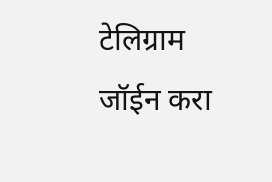टेलिग्राम जॉईन करा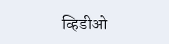व्हिडीओ